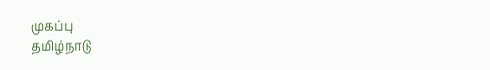முகப்பு
தமிழ்நாடு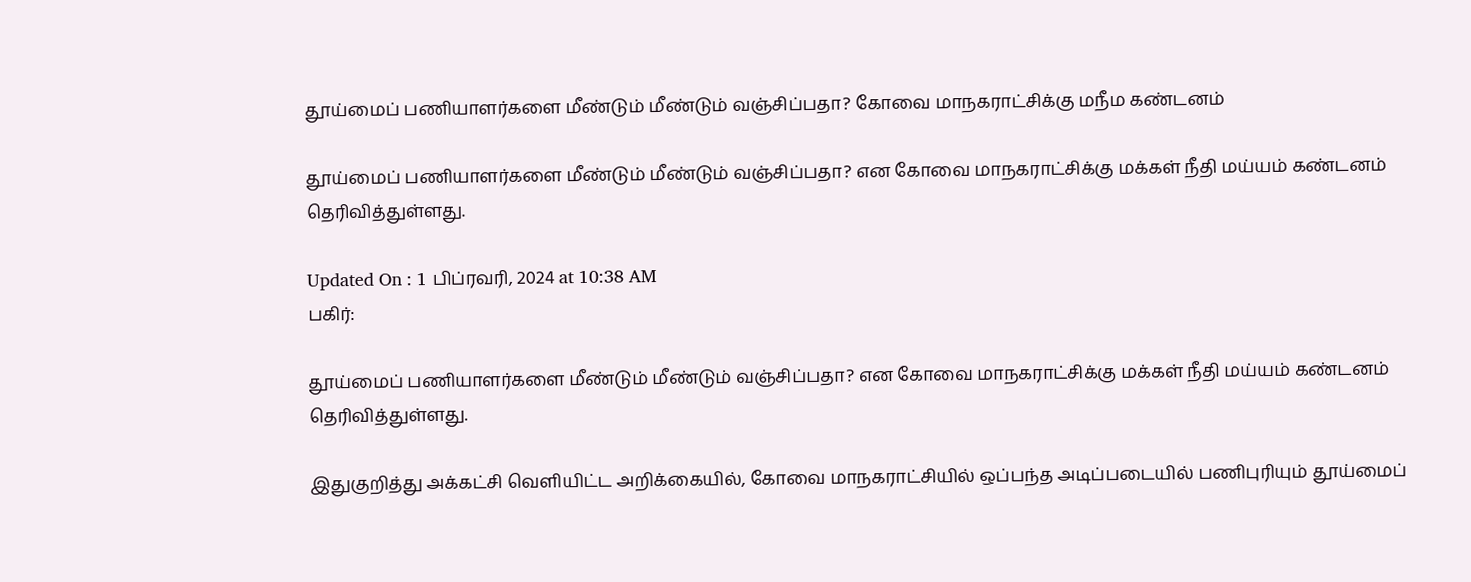தூய்மைப் பணியாளர்களை மீண்டும் மீண்டும் வஞ்சிப்பதா? கோவை மாநகராட்சிக்கு மநீம கண்டனம்

தூய்மைப் பணியாளர்களை மீண்டும் மீண்டும் வஞ்சிப்பதா? என கோவை மாநகராட்சிக்கு மக்கள் நீதி மய்யம் கண்டனம் தெரிவித்துள்ளது.

Updated On : 1 பிப்ரவரி, 2024 at 10:38 AM
பகிர்:

தூய்மைப் பணியாளர்களை மீண்டும் மீண்டும் வஞ்சிப்பதா? என கோவை மாநகராட்சிக்கு மக்கள் நீதி மய்யம் கண்டனம் தெரிவித்துள்ளது.

இதுகுறித்து அக்கட்சி வெளியிட்ட அறிக்கையில், கோவை மாநகராட்சியில் ஒப்பந்த அடிப்படையில் பணிபுரியும் தூய்மைப்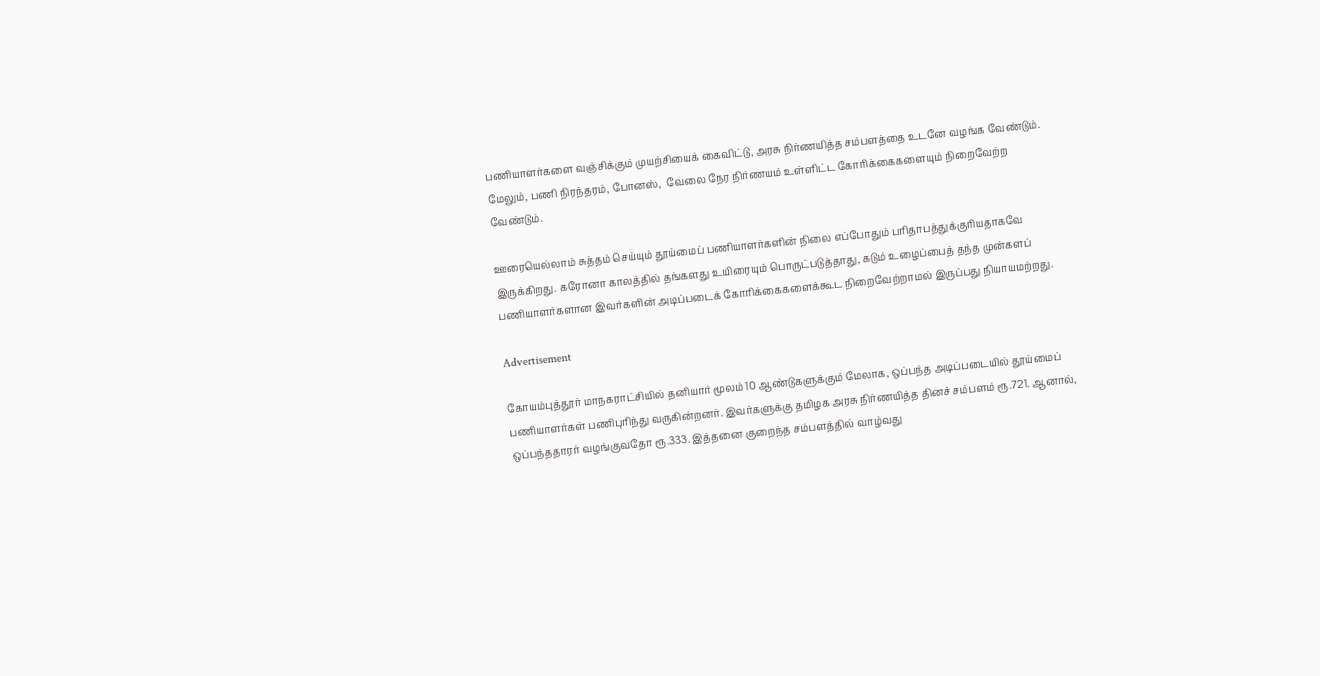பணியாளர்களை வஞ்சிக்கும் முயற்சியைக் கைவிட்டு, அரசு நிர்ணயித்த சம்பளத்தை உடனே வழங்க வேண்டும். மேலும், பணி நிரந்தரம், போனஸ்,  வேலை நேர நிர்ணயம் உள்ளிட்ட கோரிக்கைகளையும் நிறைவேற்ற வேண்டும்.

ஊரையெல்லாம் சுத்தம் செய்யும் தூய்மைப் பணியாளர்களின் நிலை எப்போதும் பரிதாபத்துக்குரியதாகவே இருக்கிறது. கரோனா காலத்தில் தங்களது உயிரையும் பொருட்படுத்தாது, கடும் உழைப்பைத் தந்த முன்களப் பணியாளர்களான இவர்களின் அடிப்படைக் கோரிக்கைகளைக்கூட நிறைவேற்றாமல் இருப்பது நியாயமற்றது.

Advertisement

கோயம்புத்தூர் மாநகராட்சியில் தனியார் மூலம் 10 ஆண்டுகளுக்கும் மேலாக, ஒப்பந்த அடிப்படையில் தூய்மைப் பணியாளர்கள் பணிபுரிந்து வருகின்றனர். இவர்களுக்கு தமிழக அரசு நிர்ணயித்த தினச் சம்பளம் ரூ.721. ஆனால், ஒப்பந்ததாரர் வழங்குவதோ ரூ.333. இத்தனை குறைந்த சம்பளத்தில் வாழ்வது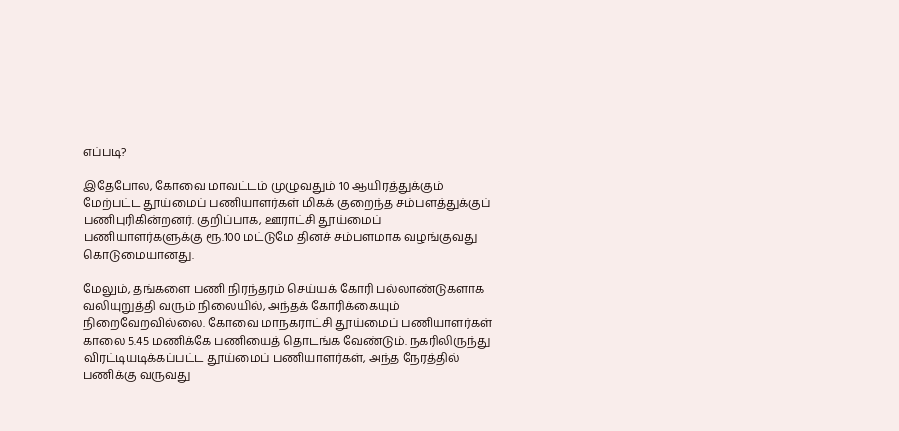எப்படி?

இதேபோல, கோவை மாவட்டம் முழுவதும் 10 ஆயிரத்துக்கும் மேற்பட்ட தூய்மைப் பணியாளர்கள் மிகக் குறைந்த சம்பளத்துக்குப் பணிபுரிகின்றனர். குறிப்பாக, ஊராட்சி தூய்மைப் பணியாளர்களுக்கு ரூ.100 மட்டுமே தினச் சம்பளமாக வழங்குவது கொடுமையானது.

மேலும், தங்களை பணி நிரந்தரம் செய்யக் கோரி பல்லாண்டுகளாக வலியுறுத்தி வரும் நிலையில், அந்தக் கோரிக்கையும் நிறைவேறவில்லை. கோவை மாநகராட்சி தூய்மைப் பணியாளர்கள் காலை 5.45 மணிக்கே பணியைத் தொடங்க வேண்டும். நகரிலிருந்து விரட்டியடிக்கப்பட்ட தூய்மைப் பணியாளர்கள், அந்த நேரத்தில் பணிக்கு வருவது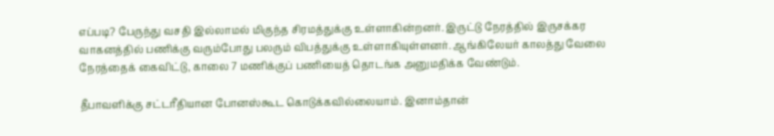எப்படி? பேருந்து வசதி இல்லாமல் மிகுந்த சிரமத்துக்கு உள்ளாகின்றனர். இருட்டு நேரத்தில் இருசக்கர வாகனத்தில் பணிக்கு வரும்போது பலரும் விபத்துக்கு உள்ளாகியுள்ளனர். ஆங்கிலேயர் காலத்து வேலை நேரத்தைக் கைவிட்டு, காலை 7 மணிக்குப் பணியைத் தொடங்க அனுமதிக்க வேண்டும்.

தீபாவளிக்கு சட்டரீதியான போனஸ்கூட கொடுக்கவில்லையாம். இனாம்தான்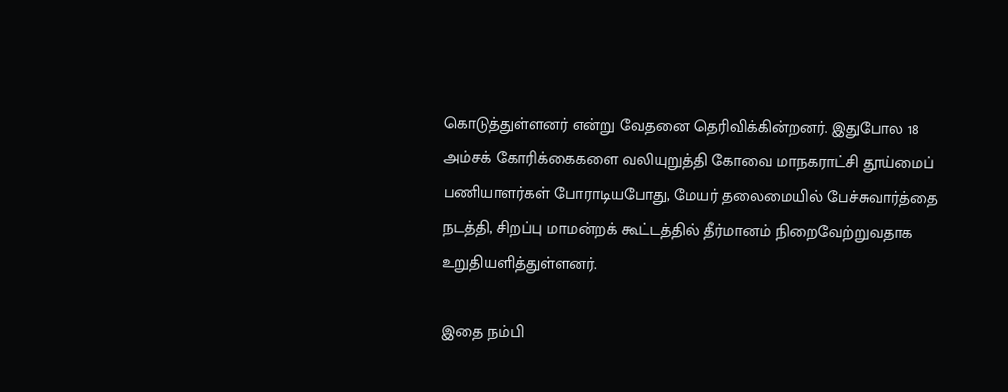கொடுத்துள்ளனர் என்று வேதனை தெரிவிக்கின்றனர். இதுபோல 18 அம்சக் கோரிக்கைகளை வலியுறுத்தி கோவை மாநகராட்சி தூய்மைப் பணியாளர்கள் போராடியபோது, மேயர் தலைமையில் பேச்சுவார்த்தை நடத்தி, சிறப்பு மாமன்றக் கூட்டத்தில் தீர்மானம் நிறைவேற்றுவதாக உறுதியளித்துள்ளனர்.

இதை நம்பி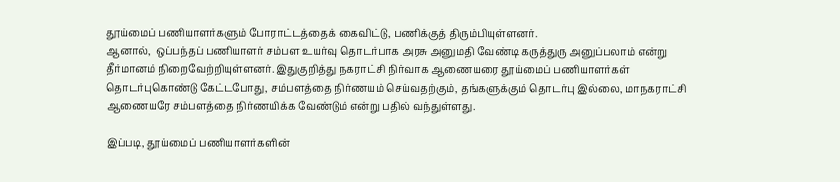தூய்மைப் பணியாளர்களும் போராட்டத்தைக் கைவிட்டு, பணிக்குத் திரும்பியுள்ளனர்.
ஆனால்,  ஒப்பந்தப் பணியாளர் சம்பள உயர்வு தொடர்பாக அரசு அனுமதி வேண்டி கருத்துரு அனுப்பலாம் என்று தீர்மானம் நிறைவேற்றியுள்ளனர். இதுகுறித்து நகராட்சி நிர்வாக ஆணையரை தூய்மைப் பணியாளர்கள் தொடர்புகொண்டு கேட்டபோது, சம்பளத்தை நிர்ணயம் செய்வதற்கும், தங்களுக்கும் தொடர்பு இல்லை, மாநகராட்சி ஆணையரே சம்பளத்தை நிர்ணயிக்க வேண்டும் என்று பதில் வந்துள்ளது.

இப்படி, தூய்மைப் பணியாளர்களின்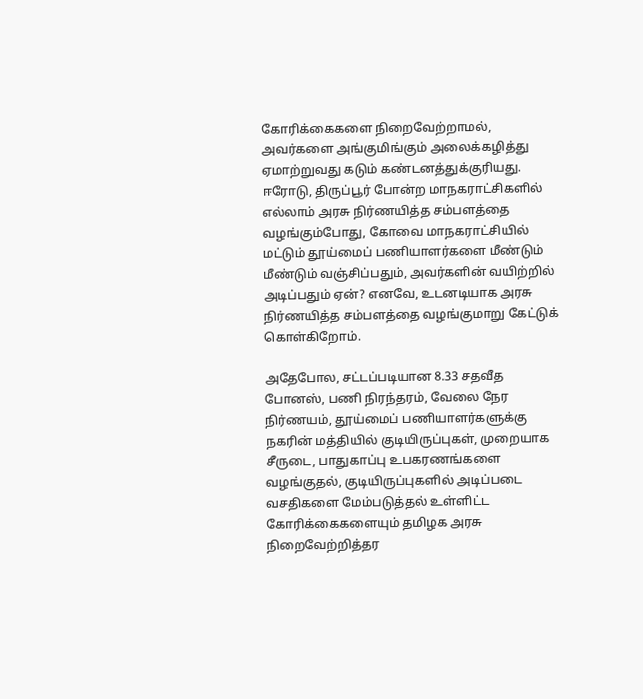கோரிக்கைகளை நிறைவேற்றாமல், அவர்களை அங்குமிங்கும் அலைக்கழித்து ஏமாற்றுவது கடும் கண்டனத்துக்குரியது. ஈரோடு, திருப்பூர் போன்ற மாநகராட்சிகளில் எல்லாம் அரசு நிர்ணயித்த சம்பளத்தை வழங்கும்போது, கோவை மாநகராட்சியில் மட்டும் தூய்மைப் பணியாளர்களை மீண்டும் மீண்டும் வஞ்சிப்பதும், அவர்களின் வயிற்றில் அடிப்பதும் ஏன்? எனவே, உடனடியாக அரசு நிர்ணயித்த சம்பளத்தை வழங்குமாறு கேட்டுக் கொள்கிறோம்.

அதேபோல, சட்டப்படியான 8.33 சதவீத போனஸ், பணி நிரந்தரம், வேலை நேர நிர்ணயம், தூய்மைப் பணியாளர்களுக்கு நகரின் மத்தியில் குடியிருப்புகள், முறையாக சீருடை, பாதுகாப்பு உபகரணங்களை வழங்குதல், குடியிருப்புகளில் அடிப்படை வசதிகளை மேம்படுத்தல் உள்ளிட்ட கோரிக்கைகளையும் தமிழக அரசு நிறைவேற்றித்தர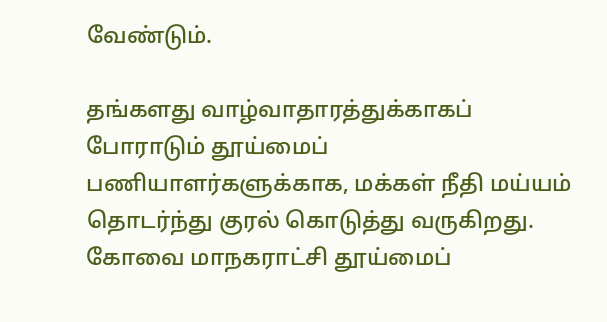வேண்டும்.

தங்களது வாழ்வாதாரத்துக்காகப் போராடும் தூய்மைப் பணியாளர்களுக்காக, மக்கள் நீதி மய்யம் தொடர்ந்து குரல் கொடுத்து வருகிறது. கோவை மாநகராட்சி தூய்மைப்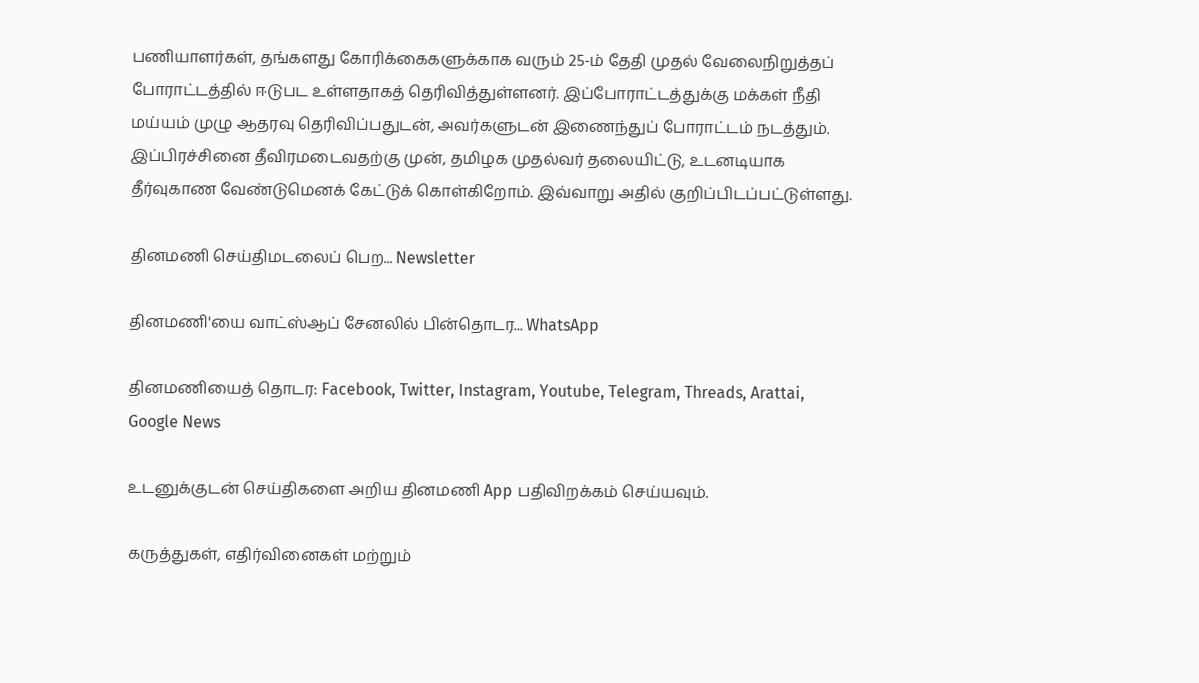பணியாளர்கள், தங்களது கோரிக்கைகளுக்காக வரும் 25-ம் தேதி முதல் வேலைநிறுத்தப் போராட்டத்தில் ஈடுபட உள்ளதாகத் தெரிவித்துள்ளனர். இப்போராட்டத்துக்கு மக்கள் நீதி மய்யம் முழு ஆதரவு தெரிவிப்பதுடன், அவர்களுடன் இணைந்துப் போராட்டம் நடத்தும். இப்பிரச்சினை தீவிரமடைவதற்கு முன், தமிழக முதல்வர் தலையிட்டு, உடனடியாக தீர்வுகாண வேண்டுமெனக் கேட்டுக் கொள்கிறோம். இவ்வாறு அதில் குறிப்பிடப்பட்டுள்ளது.

தினமணி செய்திமடலைப் பெற... Newsletter

தினமணி'யை வாட்ஸ்ஆப் சேனலில் பின்தொடர... WhatsApp

தினமணியைத் தொடர: Facebook, Twitter, Instagram, Youtube, Telegram, Threads, Arattai, Google News

உடனுக்குடன் செய்திகளை அறிய தினமணி App பதிவிறக்கம் செய்யவும்.

கருத்துகள், எதிர்வினைகள் மற்றும்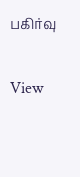பகிர்வு

View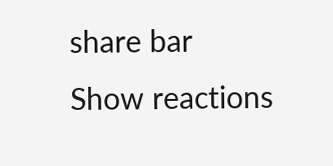share bar
Show reactions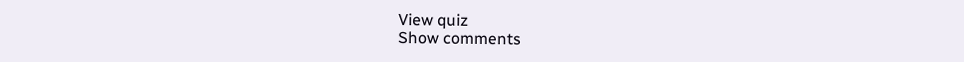View quiz
Show comments